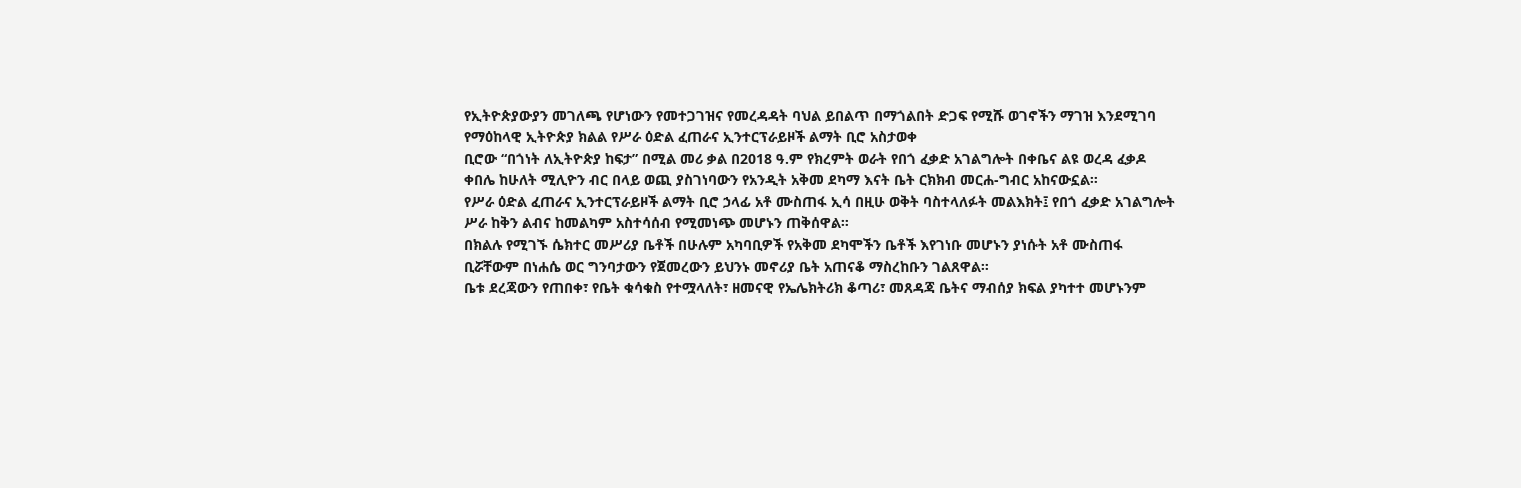የኢትዮጵያውያን መገለጫ የሆነውን የመተጋገዝና የመረዳዳት ባህል ይበልጥ በማጎልበት ድጋፍ የሚሹ ወገኖችን ማገዝ እንደሚገባ የማዕከላዊ ኢትዮጵያ ክልል የሥራ ዕድል ፈጠራና ኢንተርፕራይዞች ልማት ቢሮ አስታወቀ
ቢሮው “በጎነት ለኢትዮጵያ ከፍታ” በሚል መሪ ቃል በ2018 ዓ.ም የክረምት ወራት የበጎ ፈቃድ አገልግሎት በቀቤና ልዩ ወረዳ ፈቃዶ ቀበሌ ከሁለት ሚሊዮን ብር በላይ ወጪ ያስገነባውን የአንዲት አቅመ ደካማ እናት ቤት ርክክብ መርሐ-ግብር አከናውኗል።
የሥራ ዕድል ፈጠራና ኢንተርፕራይዞች ልማት ቢሮ ኃላፊ አቶ ሙስጠፋ ኢሳ በዚሁ ወቅት ባስተላለፉት መልእክት፤ የበጎ ፈቃድ አገልግሎት ሥራ ከቅን ልብና ከመልካም አስተሳሰብ የሚመነጭ መሆኑን ጠቅሰዋል።
በክልሉ የሚገኙ ሴክተር መሥሪያ ቤቶች በሁሉም አካባቢዎች የአቅመ ደካሞችን ቤቶች እየገነቡ መሆኑን ያነሱት አቶ ሙስጠፋ ቢሯቸውም በነሐሴ ወር ግንባታውን የጀመረውን ይህንኑ መኖሪያ ቤት አጠናቆ ማስረከቡን ገልጸዋል።
ቤቱ ደረጃውን የጠበቀ፣ የቤት ቁሳቁስ የተሟላለት፣ ዘመናዊ የኤሌክትሪክ ቆጣሪ፣ መጸዳጃ ቤትና ማብሰያ ክፍል ያካተተ መሆኑንም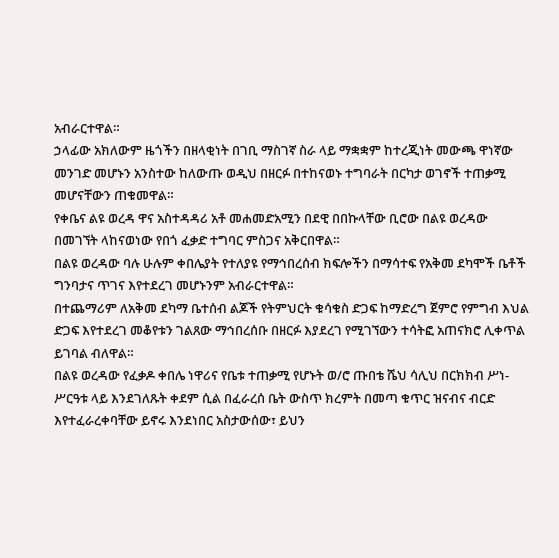አብራርተዋል።
ኃላፊው አክለውም ዜጎችን በዘላቂነት በገቢ ማስገኛ ስራ ላይ ማቋቋም ከተረጂነት መውጫ ዋነኛው መንገድ መሆኑን አንስተው ከለውጡ ወዲህ በዘርፉ በተከናወኑ ተግባራት በርካታ ወገኖች ተጠቃሚ መሆናቸውን ጠቁመዋል።
የቀቤና ልዩ ወረዳ ዋና አስተዳዳሪ አቶ መሐመድአሚን በደዊ በበኩላቸው ቢሮው በልዩ ወረዳው በመገኘት ላከናወነው የበጎ ፈቃድ ተግባር ምስጋና አቅርበዋል።
በልዩ ወረዳው ባሉ ሁሉም ቀበሌያት የተለያዩ የማኅበረሰብ ክፍሎችን በማሳተፍ የአቅመ ደካሞች ቤቶች ግንባታና ጥገና እየተደረገ መሆኑንም አብራርተዋል።
በተጨማሪም ለአቅመ ደካማ ቤተሰብ ልጆች የትምህርት ቁሳቁስ ድጋፍ ከማድረግ ጀምሮ የምግብ እህል ድጋፍ እየተደረገ መቆየቱን ገልጸው ማኅበረሰቡ በዘርፉ እያደረገ የሚገኘውን ተሳትፎ አጠናክሮ ሊቀጥል ይገባል ብለዋል።
በልዩ ወረዳው የፈቃዶ ቀበሌ ነዋሪና የቤቱ ተጠቃሚ የሆኑት ወ/ሮ ጡበቴ ሼህ ሳሊህ በርክክብ ሥነ-ሥርዓቱ ላይ እንደገለጹት ቀደም ሲል በፈራረሰ ቤት ውስጥ ክረምት በመጣ ቁጥር ዝናብና ብርድ እየተፈራረቀባቸው ይኖሩ እንደነበር አስታውሰው፣ ይህን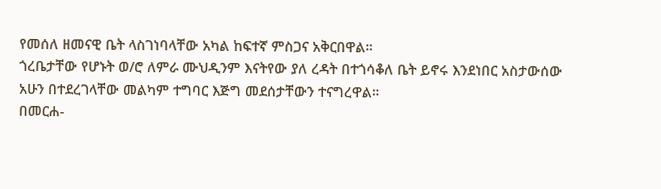የመሰለ ዘመናዊ ቤት ላስገነባላቸው አካል ከፍተኛ ምስጋና አቅርበዋል።
ጎረቤታቸው የሆኑት ወ/ሮ ለምራ ሙህዲንም እናትየው ያለ ረዳት በተጎሳቆለ ቤት ይኖሩ እንደነበር አስታውሰው አሁን በተደረገላቸው መልካም ተግባር እጅግ መደሰታቸውን ተናግረዋል።
በመርሐ-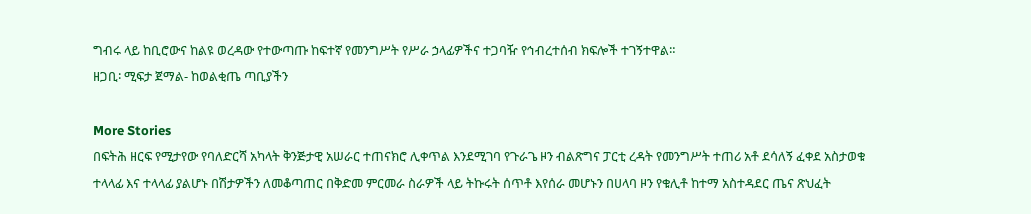ግብሩ ላይ ከቢሮውና ከልዩ ወረዳው የተውጣጡ ከፍተኛ የመንግሥት የሥራ ኃላፊዎችና ተጋባዥ የኅብረተሰብ ክፍሎች ተገኝተዋል።
ዘጋቢ፡ ሚፍታ ጀማል- ከወልቂጤ ጣቢያችን

More Stories
በፍትሕ ዘርፍ የሚታየው የባለድርሻ አካላት ቅንጅታዊ አሠራር ተጠናክሮ ሊቀጥል እንደሚገባ የጉራጌ ዞን ብልጽግና ፓርቲ ረዳት የመንግሥት ተጠሪ አቶ ደሳለኝ ፈቀደ አስታወቁ
ተላላፊ እና ተላላፊ ያልሆኑ በሽታዎችን ለመቆጣጠር በቅድመ ምርመራ ስራዎች ላይ ትኩሩት ሰጥቶ እየሰራ መሆኑን በሀላባ ዞን የቁሊቶ ከተማ አስተዳደር ጤና ጽህፈት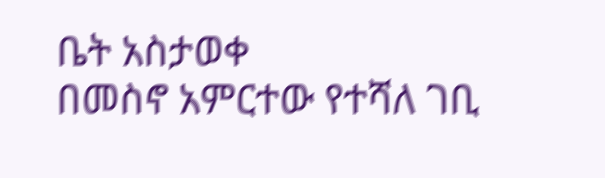ቤት አስታወቀ
በመስኖ አምርተው የተሻለ ገቢ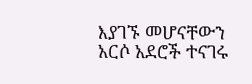እያገኙ መሆናቸውን አርሶ አደሮች ተናገሩ